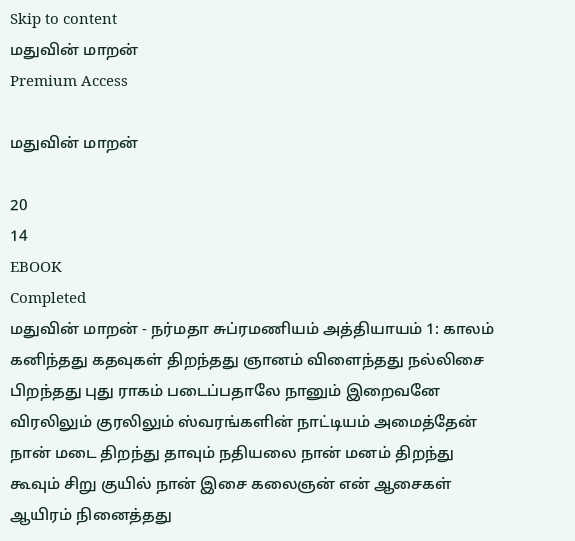Skip to content
மதுவின் மாறன்
Premium Access

மதுவின் மாறன்

20
14
EBOOK
Completed
மதுவின் மாறன் - நர்மதா சுப்ரமணியம் அத்தியாயம் 1: காலம் கனிந்தது கதவுகள் திறந்தது ஞானம் விளைந்தது நல்லிசை பிறந்தது புது ராகம் படைப்பதாலே நானும் இறைவனே விரலிலும் குரலிலும் ஸ்வரங்களின் நாட்டியம் அமைத்தேன் நான் மடை திறந்து தாவும் நதியலை நான் மனம் திறந்து கூவும் சிறு குயில் நான் இசை கலைஞன் என் ஆசைகள் ஆயிரம் நினைத்தது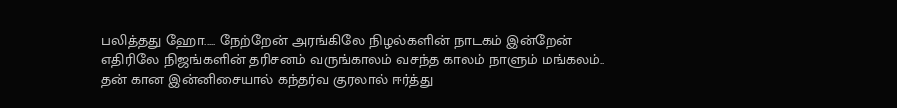பலித்தது ஹோ..... நேற்றேன் அரங்கிலே நிழல்களின் நாடகம் இன்றேன் எதிரிலே நிஜங்களின் தரிசனம் வருங்காலம் வசந்த காலம் நாளும் மங்கலம்.. தன் கான இன்னிசையால் கந்தர்வ குரலால் ஈர்த்து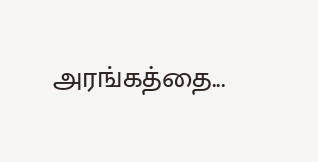அரங்கத்தை...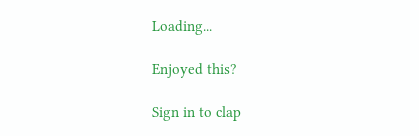Loading...

Enjoyed this?

Sign in to clap